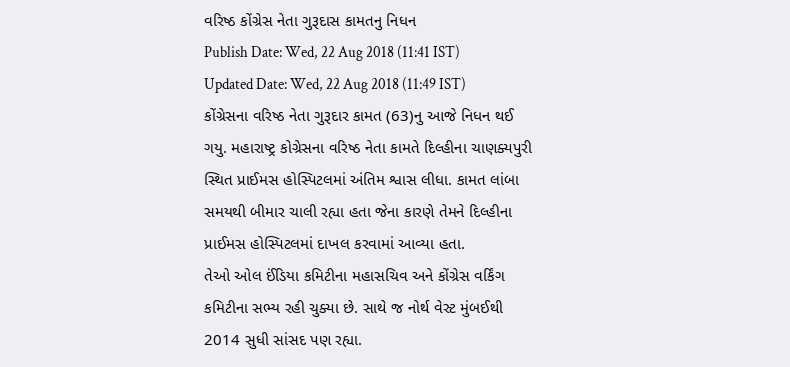વરિષ્ઠ કોંગ્રેસ નેતા ગુરૂદાસ કામતનુ નિધન
Publish Date: Wed, 22 Aug 2018 (11:41 IST)
Updated Date: Wed, 22 Aug 2018 (11:49 IST)
કોંગ્રેસના વરિષ્ઠ નેતા ગુરૂદાર કામત (63)નુ આજે નિધન થઈ ગયુ. મહારાષ્ટ્ર કોગ્રેસના વરિષ્ઠ નેતા કામતે દિલ્હીના ચાણક્યપુરી સ્થિત પ્રાઈમસ હોસ્પિટલમાં અંતિમ શ્વાસ લીધા. કામત લાંબા સમયથી બીમાર ચાલી રહ્યા હતા જેના કારણે તેમને દિલ્હીના પ્રાઈમસ હોસ્પિટલમાં દાખલ કરવામાં આવ્યા હતા.
તેઓ ઓલ ઈંડિયા કમિટીના મહાસચિવ અને કોંગ્રેસ વર્કિંગ કમિટીના સભ્ય રહી ચુક્યા છે. સાથે જ નોર્થ વેસ્ટ મુંબઈથી 2014 સુધી સાંસદ પણ રહ્યા.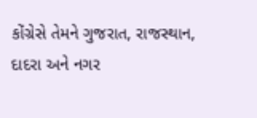કોંગ્રેસે તેમને ગુજરાત, રાજસ્થાન, દાદરા અને નગર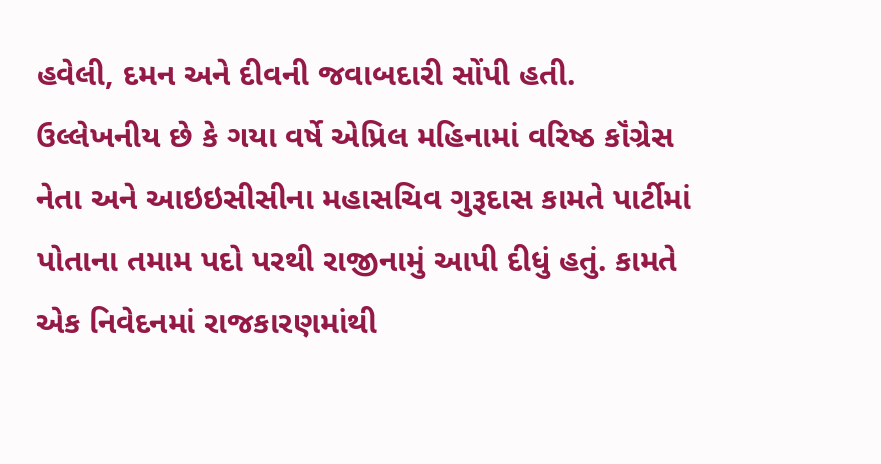હવેલી, દમન અને દીવની જવાબદારી સોંપી હતી. ઉલ્લેખનીય છે કે ગયા વર્ષે એપ્રિલ મહિનામાં વરિષ્ઠ કૉંગ્રેસ નેતા અને આઇઇસીસીના મહાસચિવ ગુરૂદાસ કામતે પાર્ટીમાં પોતાના તમામ પદો પરથી રાજીનામું આપી દીધું હતું. કામતે એક નિવેદનમાં રાજકારણમાંથી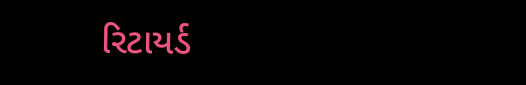રિટાયર્ડ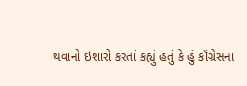થવાનો ઇશારો કરતાં કહ્યું હતું કે હું કૉંગ્રેસના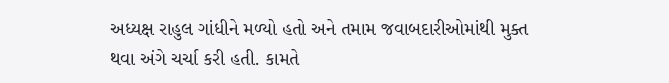અધ્યક્ષ રાહુલ ગાંધીને મળ્યો હતો અને તમામ જવાબદારીઓમાંથી મુક્ત થવા અંગે ચર્ચા કરી હતી. કામતે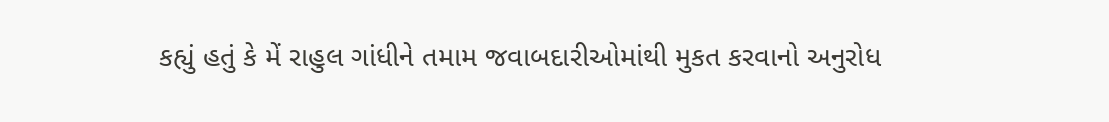કહ્યું હતું કે મેં રાહુલ ગાંધીને તમામ જવાબદારીઓમાંથી મુકત કરવાનો અનુરોધ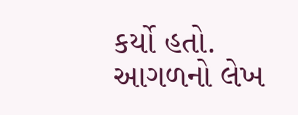કર્યો હતો.
આગળનો લેખ